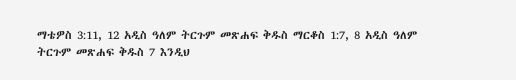ማቴዎስ 3:11, 12 አዲስ ዓለም ትርጉም መጽሐፍ ቅዱስ ማርቆስ 1:7, 8 አዲስ ዓለም ትርጉም መጽሐፍ ቅዱስ 7 እንዲህ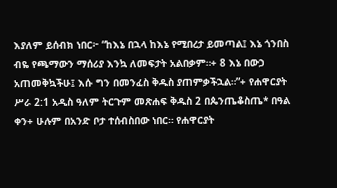እያለም ይሰብክ ነበር፦ “ከእኔ በኋላ ከእኔ የሚበረታ ይመጣል፤ እኔ ጎንበስ ብዬ የጫማውን ማሰሪያ እንኳ ለመፍታት አልበቃም።+ 8 እኔ በውኃ አጠመቅኳችሁ፤ እሱ ግን በመንፈስ ቅዱስ ያጠምቃችኋል።”+ የሐዋርያት ሥራ 2:1 አዲስ ዓለም ትርጉም መጽሐፍ ቅዱስ 2 በጴንጤቆስጤ* በዓል ቀን+ ሁሉም በአንድ ቦታ ተሰብስበው ነበር። የሐዋርያት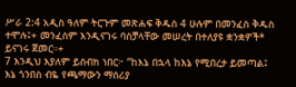ሥራ 2:4 አዲስ ዓለም ትርጉም መጽሐፍ ቅዱስ 4 ሁሉም በመንፈስ ቅዱስ ተሞሉ፤+ መንፈስም እንዲናገሩ ባስቻላቸው መሠረት በተለያዩ ቋንቋዎች* ይናገሩ ጀመር።+
7 እንዲህ እያለም ይሰብክ ነበር፦ “ከእኔ በኋላ ከእኔ የሚበረታ ይመጣል፤ እኔ ጎንበስ ብዬ የጫማውን ማሰሪያ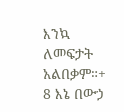እንኳ ለመፍታት አልበቃም።+ 8 እኔ በውኃ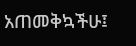አጠመቅኳችሁ፤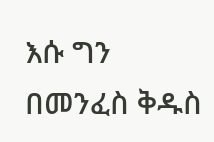እሱ ግን በመንፈስ ቅዱስ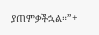ያጠምቃችኋል።”+